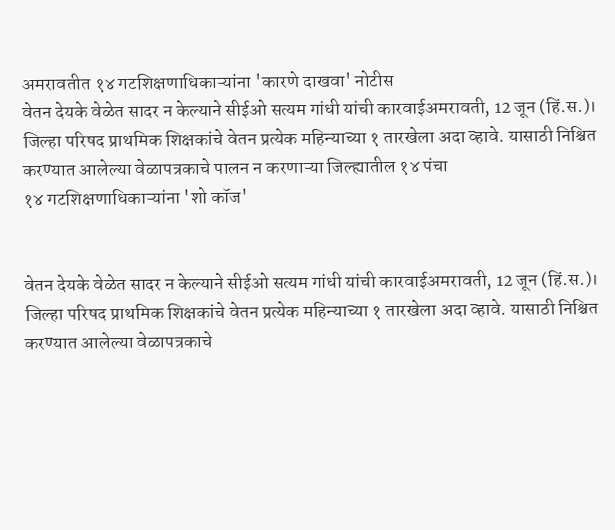अमरावतीत १४ गटशिक्षणाधिकाऱ्यांना 'कारणे दाखवा' नोटीस
वेतन देयके वेळेत सादर न केल्याने सीईओ सत्यम गांधी यांची कारवाईअमरावती, 12 जून (हिं.स.)। जिल्हा परिषद प्राथमिक शिक्षकांचे वेतन प्रत्येक महिन्याच्या १ तारखेला अदा व्हावे. यासाठी निश्चित करण्यात आलेल्या वेळापत्रकाचे पालन न करणाऱ्या जिल्ह्यातील १४ पंचा
१४ गटशिक्षणाधिकाऱ्यांना 'शो कॉज'


वेतन देयके वेळेत सादर न केल्याने सीईओ सत्यम गांधी यांची कारवाईअमरावती, 12 जून (हिं.स.)। जिल्हा परिषद प्राथमिक शिक्षकांचे वेतन प्रत्येक महिन्याच्या १ तारखेला अदा व्हावे. यासाठी निश्चित करण्यात आलेल्या वेळापत्रकाचे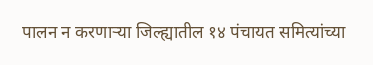पालन न करणाऱ्या जिल्ह्यातील १४ पंचायत समित्यांच्या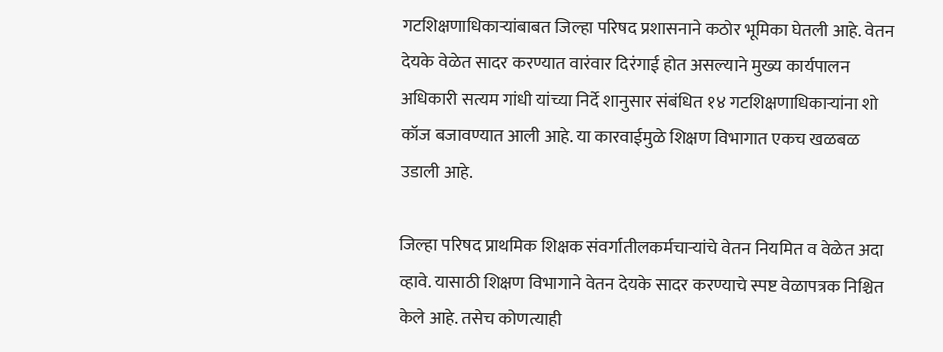गटशिक्षणाधिकाऱ्यांबाबत जिल्हा परिषद प्रशासनाने कठोर भूमिका घेतली आहे. वेतन देयके वेळेत सादर करण्यात वारंवार दिरंगाई होत असल्याने मुख्य कार्यपालन अधिकारी सत्यम गांधी यांच्या निर्दे शानुसार संबंधित १४ गटशिक्षणाधिकाऱ्यांना शो कॉज बजावण्यात आली आहे. या कारवाईमुळे शिक्षण विभागात एकच खळबळ उडाली आहे.

जिल्हा परिषद प्राथमिक शिक्षक संवर्गातीलकर्मचाऱ्यांचे वेतन नियमित व वेळेत अदा व्हावे. यासाठी शिक्षण विभागाने वेतन देयके सादर करण्याचे स्पष्ट वेळापत्रक निश्चित केले आहे. तसेच कोणत्याही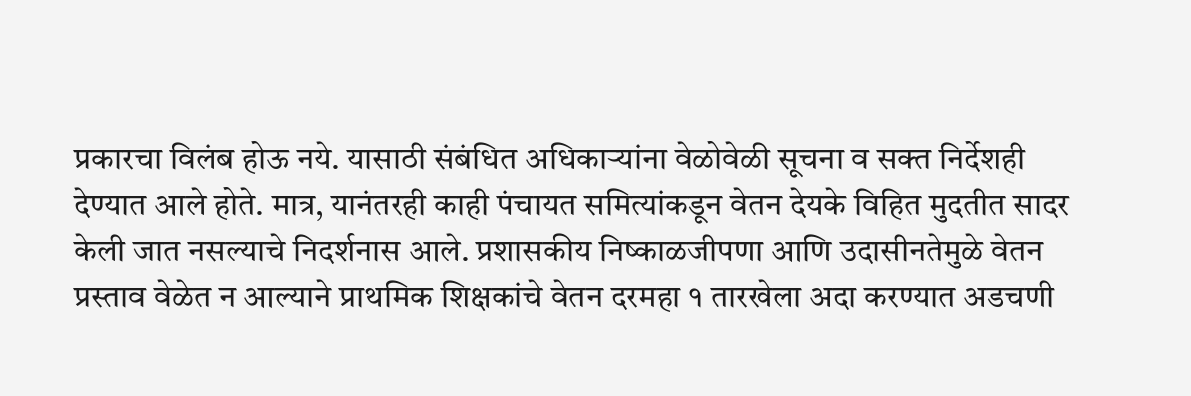प्रकारचा विलंब होऊ नये. यासाठी संबंधित अधिकाऱ्यांना वेळोवेळी सूचना व सक्त निर्देशही देण्यात आले होते. मात्र, यानंतरही काही पंचायत समित्यांकडून वेतन देयके विहित मुदतीत सादर केली जात नसल्याचे निदर्शनास आले. प्रशासकीय निष्काळजीपणा आणि उदासीनतेमुळे वेतन प्रस्ताव वेळेत न आल्याने प्राथमिक शिक्षकांचे वेतन दरमहा १ तारखेला अदा करण्यात अडचणी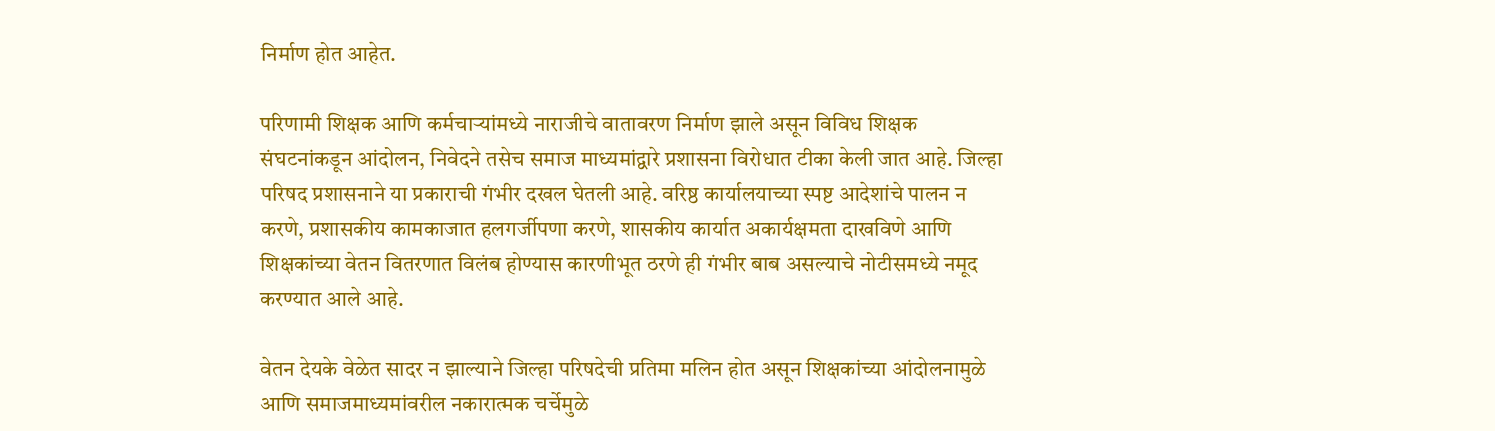निर्माण होत आहेत.

परिणामी शिक्षक आणि कर्मचाऱ्यांमध्ये नाराजीचे वातावरण निर्माण झाले असून विविध शिक्षक संघटनांकडून आंदोलन, निवेदने तसेच समाज माध्यमांद्वारे प्रशासना विरोधात टीका केली जात आहे. जिल्हा परिषद प्रशासनाने या प्रकाराची गंभीर दखल घेतली आहे. वरिष्ठ कार्यालयाच्या स्पष्ट आदेशांचे पालन न करणे, प्रशासकीय कामकाजात हलगर्जीपणा करणे, शासकीय कार्यात अकार्यक्षमता दाखविणे आणि शिक्षकांच्या वेतन वितरणात विलंब होण्यास कारणीभूत ठरणे ही गंभीर बाब असल्याचे नोटीसमध्ये नमूद करण्यात आले आहे.

वेतन देयके वेळेत सादर न झाल्याने जिल्हा परिषदेची प्रतिमा मलिन होत असून शिक्षकांच्या आंदोलनामुळे आणि समाजमाध्यमांवरील नकारात्मक चर्चेमुळे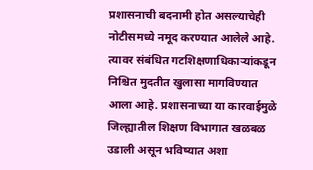प्रशासनाची बदनामी होत असल्याचेही नोटीसमध्ये नमूद करण्यात आलेले आहे. त्यावर संबंधित गटशिक्षणाधिकाऱ्यांकडून निश्चित मुदतीत खुलासा मागविण्यात आला आहे. प्रशासनाच्या या कारवाईमुळे जिल्ह्यातील शिक्षण विभागात खळबळ उडाली असून भविष्यात अशा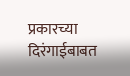प्रकारच्या दिरंगाईबाबत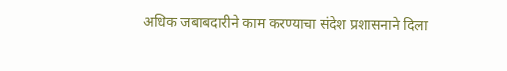अधिक जबाबदारीने काम करण्याचा संदेश प्रशासनाने दिला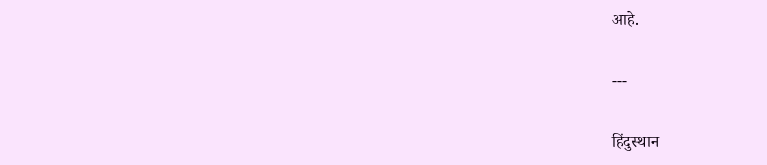आहे.

---

हिंदुस्थान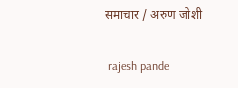समाचार / अरुण जोशी


 rajesh pande